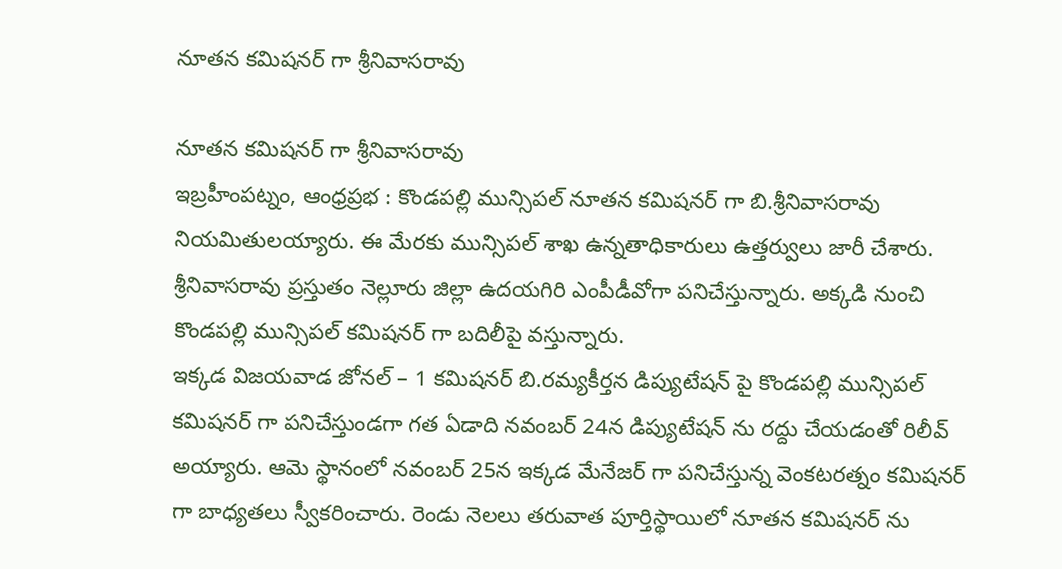నూతన కమిషనర్ గా శ్రీనివాసరావు

నూతన కమిషనర్ గా శ్రీనివాసరావు
ఇబ్రహీంపట్నం, ఆంధ్రప్రభ : కొండపల్లి మున్సిపల్ నూతన కమిషనర్ గా బి.శ్రీనివాసరావు నియమితులయ్యారు. ఈ మేరకు మున్సిపల్ శాఖ ఉన్నతాధికారులు ఉత్తర్వులు జారీ చేశారు. శ్రీనివాసరావు ప్రస్తుతం నెల్లూరు జిల్లా ఉదయగిరి ఎంపీడీవోగా పనిచేస్తున్నారు. అక్కడి నుంచి కొండపల్లి మున్సిపల్ కమిషనర్ గా బదిలీపై వస్తున్నారు.
ఇక్కడ విజయవాడ జోనల్ – 1 కమిషనర్ బి.రమ్యకీర్తన డిప్యుటేషన్ పై కొండపల్లి మున్సిపల్ కమిషనర్ గా పనిచేస్తుండగా గత ఏడాది నవంబర్ 24న డిప్యుటేషన్ ను రద్దు చేయడంతో రిలీవ్ అయ్యారు. ఆమె స్థానంలో నవంబర్ 25న ఇక్కడ మేనేజర్ గా పనిచేస్తున్న వెంకటరత్నం కమిషనర్ గా బాధ్యతలు స్వీకరించారు. రెండు నెలలు తరువాత పూర్తిస్థాయిలో నూతన కమిషనర్ ను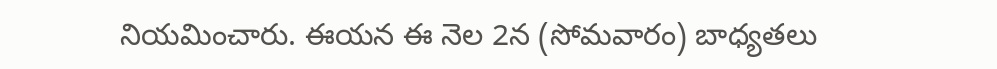నియమించారు. ఈయన ఈ నెల 2న (సోమవారం) బాధ్యతలు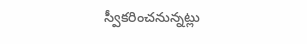స్వీకరించనున్నట్లు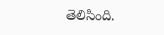తెలిసింది.